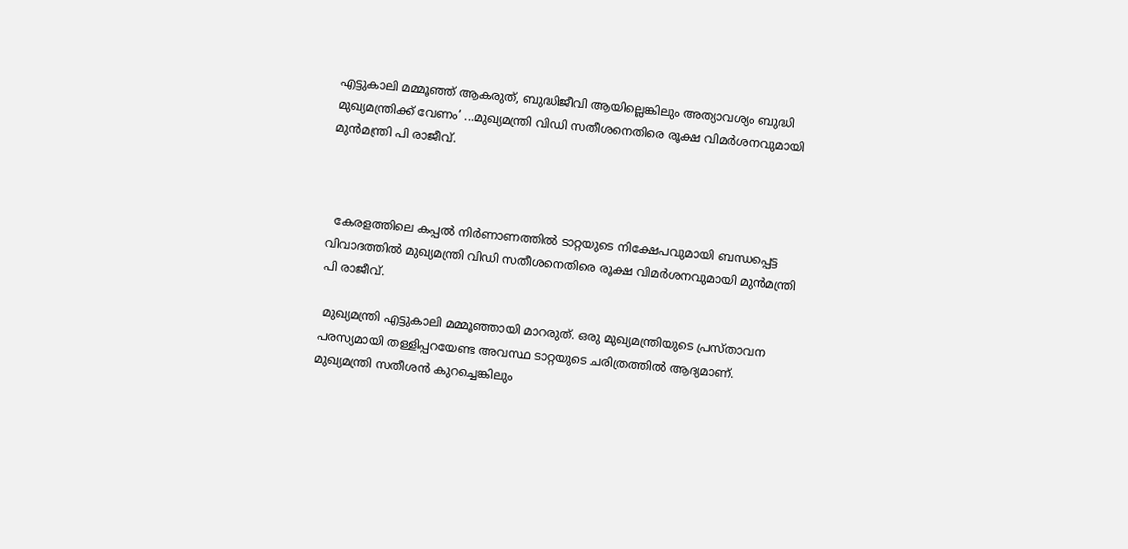എട്ടുകാലി മമ്മൂഞ്ഞ് ആകരുത്, ബുദ്ധിജീവി ആയില്ലെങ്കിലും അത്യാവശ്യം ബുദ്ധി മുഖ്യമന്ത്രിക്ക് വേണം’ ...മുഖ്യമന്ത്രി വിഡി സതീശനെതിരെ രൂക്ഷ വിമര്‍ശനവുമായി മുന്‍മന്ത്രി പി രാജീവ്.



  കേരളത്തിലെ കപ്പല്‍ നിര്‍ണാണത്തില്‍ ടാറ്റയുടെ നിക്ഷേപവുമായി ബന്ധപ്പെട്ട വിവാദത്തില്‍ മുഖ്യമന്ത്രി വിഡി സതീശനെതിരെ രൂക്ഷ വിമര്‍ശനവുമായി മുന്‍മന്ത്രി പി രാജീവ്.

 മുഖ്യമന്ത്രി എട്ടുകാലി മമ്മൂഞ്ഞായി മാറരുത്. ഒരു മുഖ്യമന്ത്രിയുടെ പ്രസ്താവന പരസ്യമായി തള്ളിപ്പറയേണ്ട അവസ്ഥ ടാറ്റയുടെ ചരിത്രത്തില്‍ ആദ്യമാണ്. മുഖ്യമന്ത്രി സതീശന്‍ കുറച്ചെങ്കിലും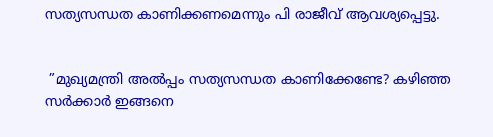സത്യസന്ധത കാണിക്കണമെന്നും പി രാജീവ് ആവശ്യപ്പെട്ടു.


 ”മുഖ്യമന്ത്രി അല്‍പ്പം സത്യസന്ധത കാണിക്കേണ്ടേ? കഴിഞ്ഞ സര്‍ക്കാര്‍ ഇങ്ങനെ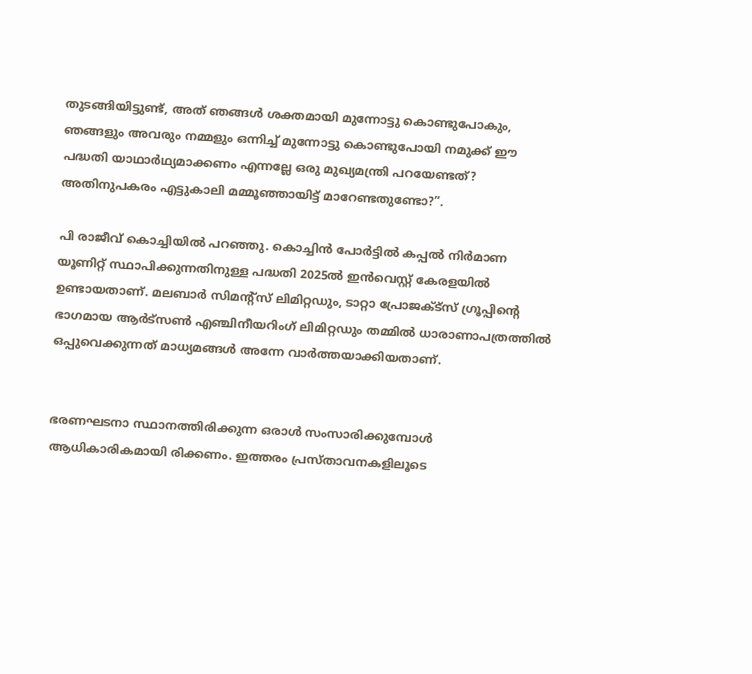തുടങ്ങിയിട്ടുണ്ട്, അത് ഞങ്ങള്‍ ശക്തമായി മുന്നോട്ടു കൊണ്ടുപോകും, ഞങ്ങളും അവരും നമ്മളും ഒന്നിച്ച് മുന്നോട്ടു കൊണ്ടുപോയി നമുക്ക് ഈ പദ്ധതി യാഥാര്‍ഥ്യമാക്കണം എന്നല്ലേ ഒരു മുഖ്യമന്ത്രി പറയേണ്ടത്? അതിനുപകരം എട്ടുകാലി മമ്മൂഞ്ഞായിട്ട് മാറേണ്ടതുണ്ടോ?”.

പി രാജീവ് കൊച്ചിയില്‍ പറഞ്ഞു. കൊച്ചിൻ പോർട്ടിൽ കപ്പൽ നിർമാണ യൂണിറ്റ് സ്ഥാപിക്കുന്നതിനുള്ള പദ്ധതി 2025ൽ ഇൻവെസ്റ്റ് കേരളയിൽ ഉണ്ടായതാണ്. മലബാർ സിമന്റ്സ് ലിമിറ്റഡും, ടാറ്റാ പ്രോജക്ട്സ് ഗ്രൂപ്പിന്റെ ഭാഗമായ ആർട്സൺ എഞ്ചിനീയറിംഗ് ലിമിറ്റഡും തമ്മിൽ ധാരാണാപത്രത്തിൽ ഒപ്പുവെക്കുന്നത് മാധ്യമങ്ങൾ അന്നേ വാർത്തയാക്കിയതാണ്.


ഭരണഘടനാ സ്ഥാനത്തിരിക്കുന്ന ഒരാൾ സംസാരിക്കുമ്പോൾ ആധികാരികമായി രിക്കണം. ഇത്തരം പ്രസ്താവനകളിലൂടെ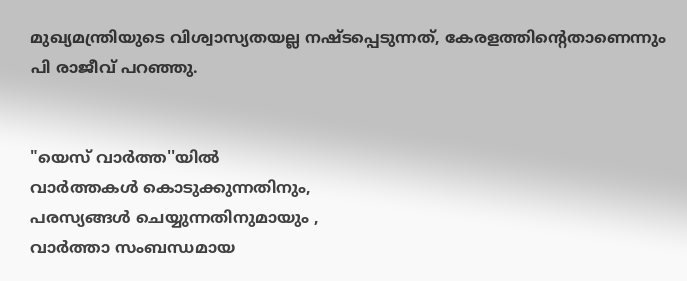മുഖ്യമന്ത്രിയുടെ വിശ്വാസ്യതയല്ല നഷ്ടപ്പെടുന്നത്, കേരളത്തിന്റെതാണെന്നും പി രാജീവ് പറഞ്ഞു.


"യെസ് വാർത്ത''യിൽ
വാർത്തകൾ കൊടുക്കുന്നതിനും,
പരസ്യങ്ങൾ ചെയ്യുന്നതിനുമായും ,
വാർത്താ സംബന്ധമായ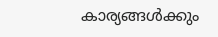കാര്യങ്ങൾക്കും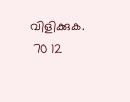വിളിക്കുക.
 70 12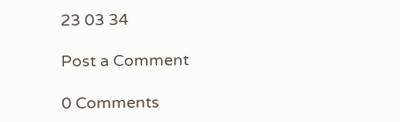23 03 34

Post a Comment

0 Comments